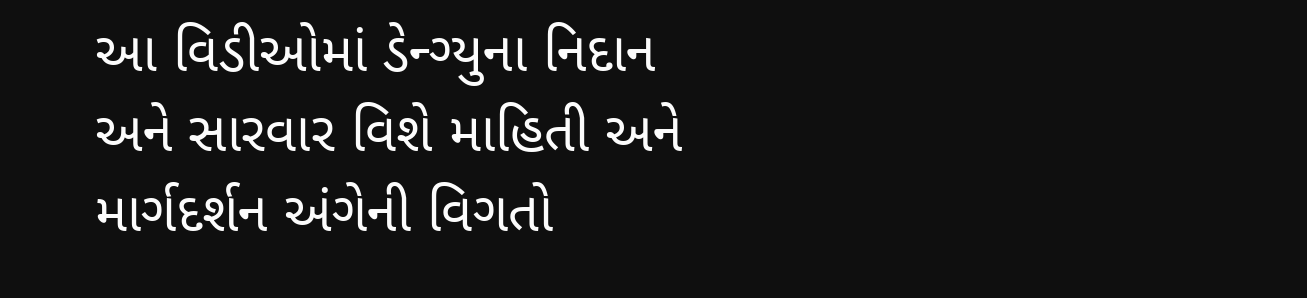આ વિડીઓમાં ડેન્ગ્યુના નિદાન અને સારવાર વિશે માહિતી અને માર્ગદર્શન અંગેની વિગતો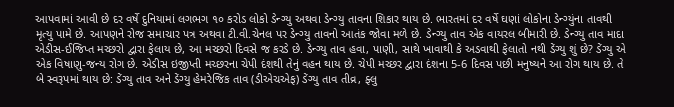આપવામાં આવી છે દર વર્ષે દુનિયામાં લગભગ ૧૦ કરોડ લોકો ડેન્ગ્યુ અથવા ડેન્ગ્યુ તાવના શિકાર થાય છે. ભારતમાં દર વર્ષે ઘણાં લોકોના ડેન્ગ્યુંના તાવથી મૃત્યુ પામે છે. આપણને રોજ સમાચાર પત્ર અથવા ટી.વી.ચેનલ પર ડેન્ગ્યુ તાવનો આતંક જોવા મળે છે. ડેન્ગ્યુ તાવ એક વાયરલ બીમારી છે. ડેન્ગ્યુ તાવ માદા એડીસ-ઈજિપ્ત મચ્છરો દ્વારા ફેલાય છે, આ મચ્છરો દિવસે જ કરડે છે. ડેન્ગ્યુ તાવ હવા, પાણી, સાથે ખાવાથી કે અડવાથી ફેલાતો નથી ડેંગ્યુ શું છે? ડેંગ્યુ એ એક વિષાણુ-જન્ય રોગ છે. એડીસ ઇજીપ્તી મચ્છરના ચેપી દંશથી તેનું વહન થાય છે. ચેપી મચ્છર દ્વારા દંશના 5-6 દિવસ પછી મનુષ્યને આ રોગ થાય છે. તે બે સ્વરૂપમાં થાય છે: ડેંગ્યુ તાવ અને ડેંગ્યુ હેમરેજિક તાવ (ડીએચએફ) ડેંગ્યુ તાવ તીવ્ર, ફ્લુ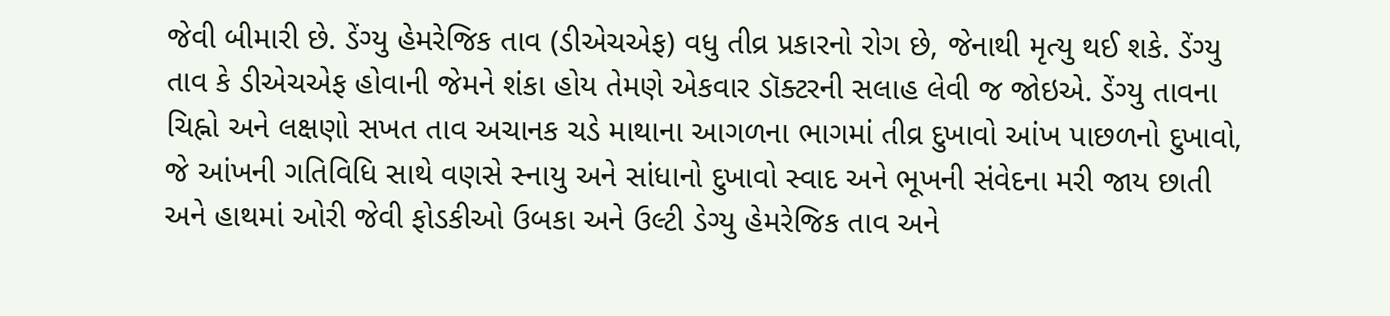જેવી બીમારી છે. ડેંગ્યુ હેમરેજિક તાવ (ડીએચએફ) વધુ તીવ્ર પ્રકારનો રોગ છે, જેનાથી મૃત્યુ થઈ શકે. ડેંગ્યુ તાવ કે ડીએચએફ હોવાની જેમને શંકા હોય તેમણે એકવાર ડૉક્ટરની સલાહ લેવી જ જોઇએ. ડેંગ્યુ તાવના ચિહ્નો અને લક્ષણો સખત તાવ અચાનક ચડે માથાના આગળના ભાગમાં તીવ્ર દુખાવો આંખ પાછળનો દુખાવો, જે આંખની ગતિવિધિ સાથે વણસે સ્નાયુ અને સાંધાનો દુખાવો સ્વાદ અને ભૂખની સંવેદના મરી જાય છાતી અને હાથમાં ઓરી જેવી ફોડકીઓ ઉબકા અને ઉલ્ટી ડેગ્યુ હેમરેજિક તાવ અને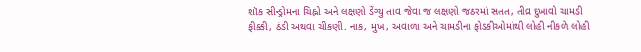શૉક સીન્ડ્રોમના ચિહ્નો અને લક્ષણો ડેંગ્યુ તાવ જેવા જ લક્ષણો જઠરમાં સતત, તીવ્ર દુખાવો ચામડી ફીક્કી, ઠંડી અથવા ચીકણી. નાક, મુખ, અવાળા અને ચામડીના ફોડકીઓમાંથી લોહી નીકળે લોહી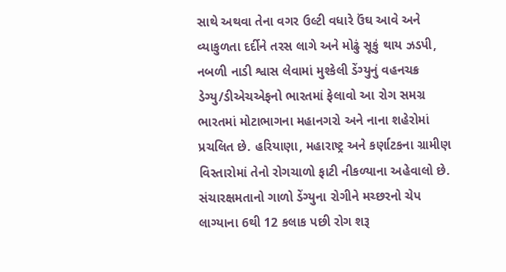સાથે અથવા તેના વગર ઉલ્ટી વધારે ઉંઘ આવે અને વ્યાકુળતા દર્દીને તરસ લાગે અને મોઢું સૂકું થાય ઝડપી, નબળી નાડી શ્વાસ લેવામાં મુશ્કેલી ડેંગ્યુનું વહનચક્ર ડેગ્યુ/ડીએચએફનો ભારતમાં ફેલાવો આ રોગ સમગ્ર ભારતમાં મોટાભાગના મહાનગરો અને નાના શહેરોમાં પ્રચલિત છે. હરિયાણા, મહારાષ્ટ્ર અને કર્ણાટકના ગ્રામીણ વિસ્તારોમાં તેનો રોગચાળો ફાટી નીકળ્યાના અહેવાલો છે. સંચારક્ષમતાનો ગાળો ડેંગ્યુના રોગીને મચ્છરનો ચેપ લાગ્યાના 6થી 12 કલાક પછી રોગ શરૂ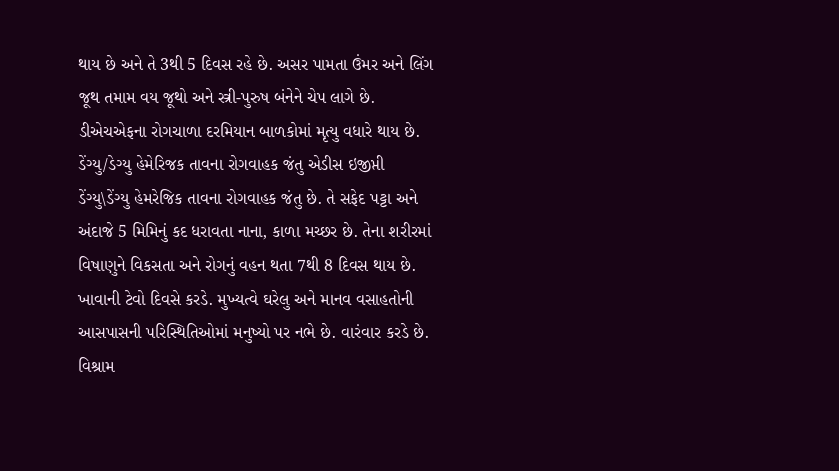થાય છે અને તે 3થી 5 દિવસ રહે છે. અસર પામતા ઉંમર અને લિંગ જૂથ તમામ વય જૂથો અને સ્ત્રી-પુરુષ બંનેને ચેપ લાગે છે. ડીએચએફના રોગચાળા દરમિયાન બાળકોમાં મૃત્યુ વધારે થાય છે. ડેંગ્યુ/ડેગ્યુ હેમેરિજક તાવના રોગવાહક જંતુ એડીસ ઇજીપ્તી ડેંગ્યુ\ડેંગ્યુ હેમરેજિક તાવના રોગવાહક જંતુ છે. તે સફેદ પટ્ટા અને અંદાજે 5 મિમિનું કદ ધરાવતા નાના, કાળા મચ્છર છે. તેના શરીરમાં વિષાણુને વિકસતા અને રોગનું વહન થતા 7થી 8 દિવસ થાય છે. ખાવાની ટેવો દિવસે કરડે. મુખ્યત્વે ઘરેલુ અને માનવ વસાહતોની આસપાસની પરિસ્થિતિઓમાં મનુષ્યો પર નભે છે. વારંવાર કરડે છે. વિશ્રામ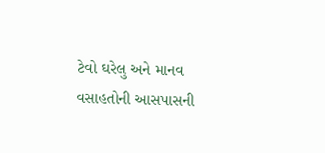ટેવો ઘરેલુ અને માનવ વસાહતોની આસપાસની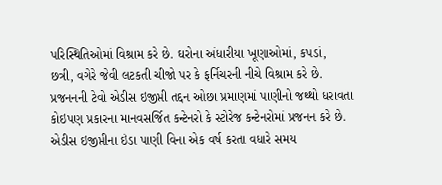પરિસ્થિતિઓમાં વિશ્રામ કરે છે. ઘરોના અંધારીયા ખૂણાઓમાં, કપડાં, છત્રી, વગેરે જેવી લટકતી ચીજો પર કે ફર્નિચરની નીચે વિશ્રામ કરે છે. પ્રજનનની ટેવો એડીસ ઇજીપ્તી તદ્દન ઓછા પ્રમાણમાં પાણીનો જથ્થો ધરાવતા કોઇપણ પ્રકારના માનવસર્જિત કન્ટેનરો કે સ્ટોરેજ કન્ટેનરોમાં પ્રજનન કરે છે. એડીસ ઇજીપ્તીના ઇંડા પાણી વિના એક વર્ષ કરતા વધારે સમય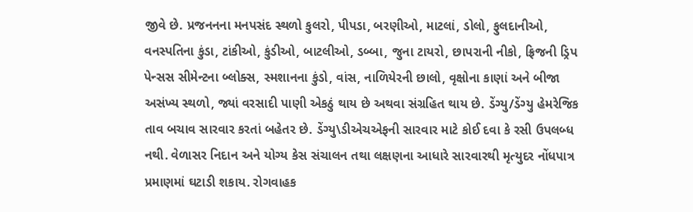જીવે છે. પ્રજનનના મનપસંદ સ્થળો કુલરો, પીપડા, બરણીઓ, માટલાં, ડોલો, ફુલદાનીઓ, વનસ્પતિના કુંડા, ટાંકીઓ, કુંડીઓ, બાટલીઓ, ડબ્બા, જુના ટાયરો, છાપરાની નીકો, ફ્રિજની ડ્રિપ પેન્સસ સીમેન્ટના બ્લોક્સ, સ્મશાનના કુંડો, વાંસ, નાળિયેરની છાલો, વૃક્ષોના કાણાં અને બીજા અસંખ્ય સ્થળો, જ્યાં વરસાદી પાણી એકઠું થાય છે અથવા સંગ્રહિત થાય છે. ડેંગ્યુ/ડેંગ્યુ હેમરેજિક તાવ બચાવ સારવાર કરતાં બહેતર છે. ડેંગ્યુ\ડીએચએફની સારવાર માટે કોઈ દવા કે રસી ઉપલબ્ધ નથી. વેળાસર નિદાન અને યોગ્ય કેસ સંચાલન તથા લક્ષણના આધારે સારવારથી મૃત્યુદર નોંધપાત્ર પ્રમાણમાં ઘટાડી શકાય. રોગવાહક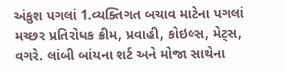અંકુશ પગલાં 1.વ્યક્તિગત બચાવ માટેના પગલાં મચ્છર પ્રતિરોધક ક્રીમ, પ્રવાહી, કોઇલ્સ, મેટ્સ, વગરે. લાંબી બાંયના શર્ટ અને મોજા સાથેના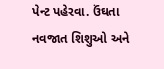પેન્ટ પહેરવા. ઉંઘતા નવજાત શિશુઓ અને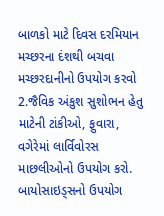બાળકો માટે દિવસ દરમિયાન મચ્છરના દંશથી બચવા મચ્છરદાનીનો ઉપયોગ કરવો 2.જૈવિક અંકુશ સુશોભન હેતુ માટેની ટાંકીઓ, ફુવારા, વગેરેમાં લાર્વિવોરસ માછલીઓનો ઉપયોગ કરો. બાયોસાઇડ્સનો ઉપયોગ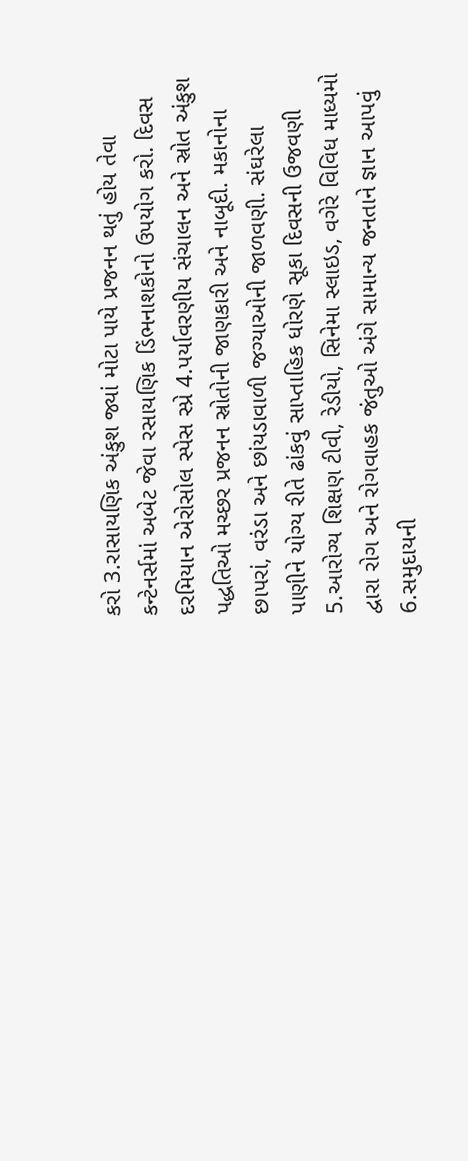કરો 3.રાસાયણિક અંકુશ જ્યાં મોટા પાયે પ્રજનન થતું હોય તેવા કન્ટેનર્સમાં અબેટ જેવા રસાયણિક ડિંભનાશકોનો ઉપયોગ કરો. દિવસ દરમિયાન એરોસોલ સ્પેસ સ્પ્રે 4.પર્યાવરણીય સંચાલન અને સ્રોત અંકુશ પદ્ધતિઓ મચ્છર પ્રજનન સ્રોતોની જાણકારી અને નાબૂદી. મકાનોના છાપરાં, વરંડા અને છાંયડાવાળી જગ્યાઓની જાળવણી. સંઘરેલા પાણીને યોગ્ય રીતે ઢાંકવું સાપ્તાહિક ધોરણે સૂકા દિવસની ઉજવણી 5.આરોગ્ય શિક્ષણ ટીવી, રેડીયો, સિનેમા સ્લાઇડ, વગેરે વિવિધ માધ્યમો દ્વારા રોગ અને રોગવાહક જંતુઓ અંગે સામાન્ય જનતાને જ્ઞાન આપવું 6.સમુદાયની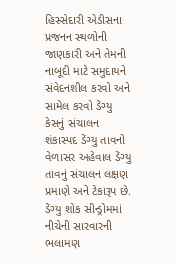હિસ્સેદારી એડીસના પ્રજનન સ્થળોની જાણકારી અને તેમની નાબૂદી માટે સમુદાયને સંવેદનશીલ કરવો અને સામેલ કરવો ડેંગ્યુ કેસનું સંચાલન શંકાસ્પદ ડેંગ્યુ તાવનો વેળાસર અહેવાલ ડેંગ્યુ તાવનું સંચાલન લક્ષણ પ્રમાણે અને ટેકારૂપ છે. ડેંગ્યુ શોક સીન્ડ્રોમમાં નીચેની સારવારની ભલામણ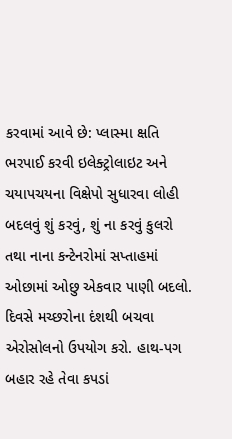કરવામાં આવે છે: પ્લાસ્મા ક્ષતિ ભરપાઈ કરવી ઇલેક્ટ્રોલાઇટ અને ચયાપચયના વિક્ષેપો સુધારવા લોહી બદલવું શું કરવું, શું ના કરવું કુલરો તથા નાના કન્ટેનરોમાં સપ્તાહમાં ઓછામાં ઓછુ એકવાર પાણી બદલો. દિવસે મચ્છરોના દંશથી બચવા એરોસોલનો ઉપયોગ કરો. હાથ-પગ બહાર રહે તેવા કપડાં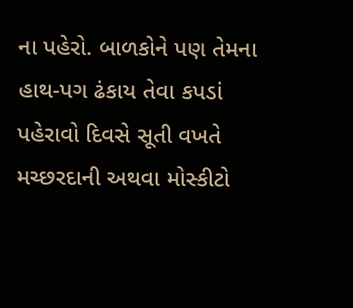ના પહેરો. બાળકોને પણ તેમના હાથ-પગ ઢંકાય તેવા કપડાં પહેરાવો દિવસે સૂતી વખતે મચ્છરદાની અથવા મોસ્કીટો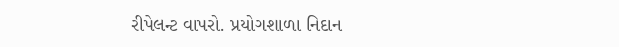રીપેલન્ટ વાપરો. પ્રયોગશાળા નિદાન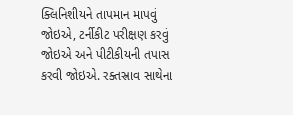ક્લિનિશીયને તાપમાન માપવું જોઇએ, ટર્નીકીટ પરીક્ષણ કરવું જોઇએ અને પીટીકીયની તપાસ કરવી જોઇએ. રક્તસ્રાવ સાથેના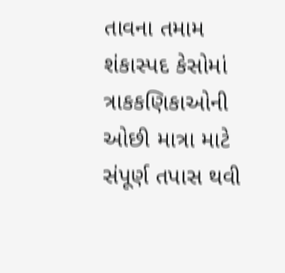તાવના તમામ શંકાસ્પદ કેસોમાં ત્રાકકણિકાઓની ઓછી માત્રા માટે સંપૂર્ણ તપાસ થવી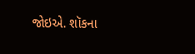જોઇએ. શૉકના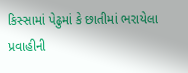કિસ્સામાં પેઢુમાં કે છાતીમાં ભરાયેલા પ્રવાહીની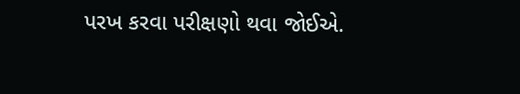પરખ કરવા પરીક્ષણો થવા જોઈએ.